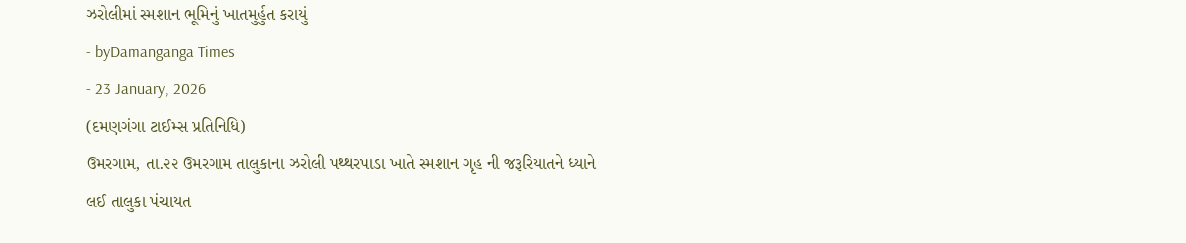ઝરોલીમાં સ્મશાન ભૂમિનું ખાતમુર્હુત કરાયું
- byDamanganga Times
- 23 January, 2026
(દમણગંગા ટાઈમ્સ પ્રતિનિધિ)
ઉમરગામ, તા.૨૨ ઉમરગામ તાલુકાના ઝરોલી પથ્થરપાડા ખાતે સ્મશાન ગૃહ ની જરૂરિયાતને ધ્યાને લઈ તાલુકા પંચાયત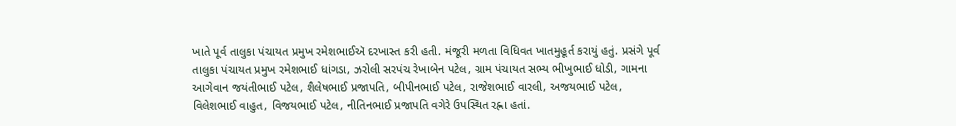ખાતે પૂર્વ તાલુકા પંચાયત પ્રમુખ રમેશભાઈઍ દરખાસ્ત કરી હતી. મંજૂરી મળતા વિધિવત ખાતમુહૂર્ત કરાયું હતું. પ્રસંગે પૂર્વ તાલુકા પંચાયત પ્રમુખ રમેશભાઈ ધાંગડા, ઝરોલી સરપંચ રેખાબેન પટેલ, ગ્રામ પંચાયત સભ્ય ભીખુભાઈ ધોડી, ગામના આગેવાન જયંતીભાઈ પટેલ, શૈલેષભાઈ પ્રજાપતિ, બીપીનભાઈ પટેલ, રાજેશભાઈ વારલી, અજયભાઈ પટેલ, વિલેશભાઈ વાહુત, વિજયભાઈ પટેલ, નીતિનભાઈ પ્રજાપતિ વગેરે ઉપસ્થિત રહ્ના હતાં.